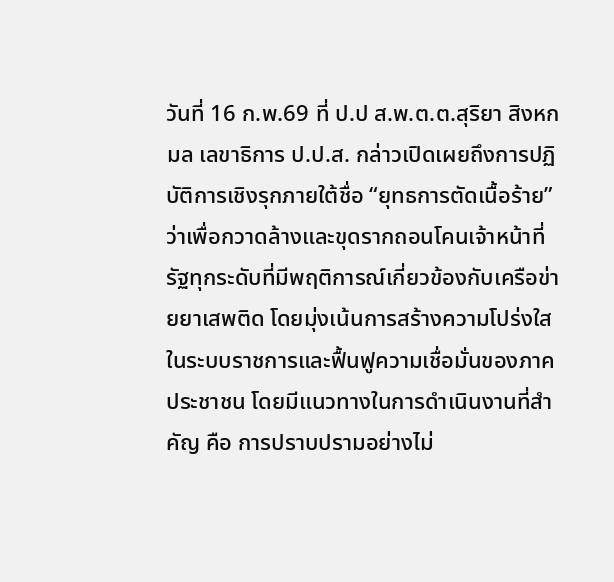วันที่ 16 ก.พ.69 ที่ ป.ป ส.พ.ต.ต.สุริยา สิงหกมล เลขาธิการ ป.ป.ส. กล่าวเปิดเผยถึงการปฏิบัติการเชิงรุกภายใต้ชื่อ “ยุทธการตัดเนื้อร้าย” ว่าเพื่อกวาดล้างและขุดรากถอนโคนเจ้าหน้าที่รัฐทุกระดับที่มีพฤติการณ์เกี่ยวข้องกับเครือข่ายยาเสพติด โดยมุ่งเน้นการสร้างความโปร่งใสในระบบราชการและฟื้นฟูความเชื่อมั่นของภาคประชาชน โดยมีแนวทางในการดำเนินงานที่สำคัญ คือ การปราบปรามอย่างไม่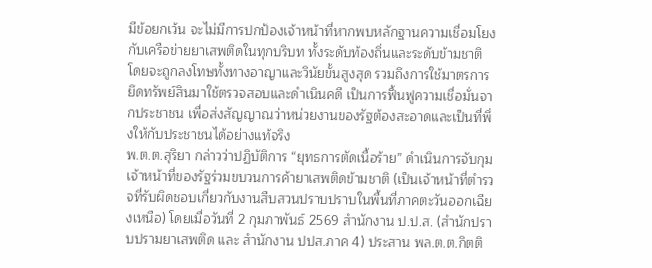มีข้อยกเว้น จะไม่มีการปกป้องเจ้าหน้าที่หากพบหลักฐานความเชื่อมโยงกับเครือข่ายยาเสพติดในทุกบริบท ทั้งระดับท้องถิ่นและระดับข้ามชาติ โดยจะถูกลงโทษทั้งทางอาญาและวินัยขั้นสูงสุด รวมถึงการใช้มาตรการยึดทรัพย์สินมาใช้ตรวจสอบและดำเนินคดี เป็นการฟื้นฟูความเชื่อมั่นจากประชาชน เพื่อส่งสัญญาณว่าหน่วยงานของรัฐต้องสะอาดและเป็นที่พึ่งให้กับประชาชนได้อย่างแท้จริง
พ.ต.ต.สุริยา กล่าวว่าปฏิบัติการ “ยุทธการตัดเนื้อร้าย” ดำเนินการจับกุมเจ้าหน้าที่ของรัฐร่วมขบวนการค้ายาเสพติดข้ามชาติ (เป็นเจ้าหน้าที่ตำรวจที่รับผิดชอบเกี่ยวกับงานสืบสวนปราบปราบในพื้นที่ภาคตะวันออกเฉียงเหนือ) โดยเมื่อวันที่ 2 กุมภาพันธ์ 2569 สำนักงาน ป.ป.ส. (สำนักปราบปรามยาเสพติด และ สำนักงาน ปปส.ภาค 4) ประสาน พล.ต.ต.กิตติ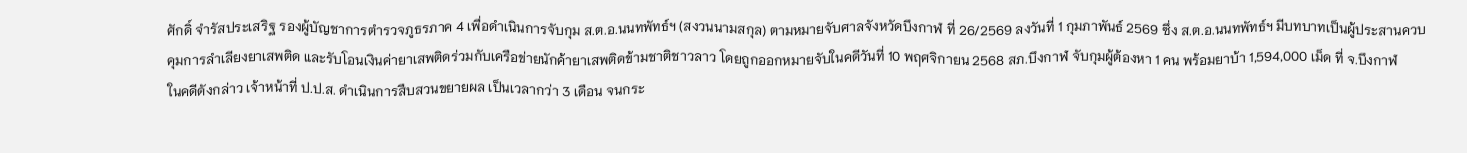ศักดิ์ จำรัสประเสริฐ รองผู้บัญชาการตำรวจภูธรภาค 4 เพื่อดำเนินการจับกุม ส.ต.อ.นนทพัทธ์ฯ (สงวนนามสกุล) ตามหมายจับศาลจังหวัดบึงกาฬ ที่ 26/2569 ลงวันที่ 1 กุมภาพันธ์ 2569 ซึ่ง ส.ต.อ.นนทพัทธ์ฯ มีบทบาทเป็นผู้ประสานควบคุมการลำเลียงยาเสพติด และรับโอนเงินค่ายาเสพติดร่วมกับเครือข่ายนักค้ายาเสพติดข้ามชาติชาวลาว โดยถูกออกหมายจับในคดีวันที่ 10 พฤศจิกายน 2568 สภ.บึงกาฬ จับกุมผู้ต้องหา 1 คน พร้อมยาบ้า 1,594,000 เม็ด ที่ จ.บึงกาฬ
ในคดีดังกล่าว เจ้าหน้าที่ ป.ป.ส. ดำเนินการสืบสวนขยายผล เป็นเวลากว่า 3 เดือน จนกระ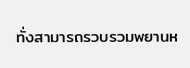ทั่งสามารถรวบรวมพยานห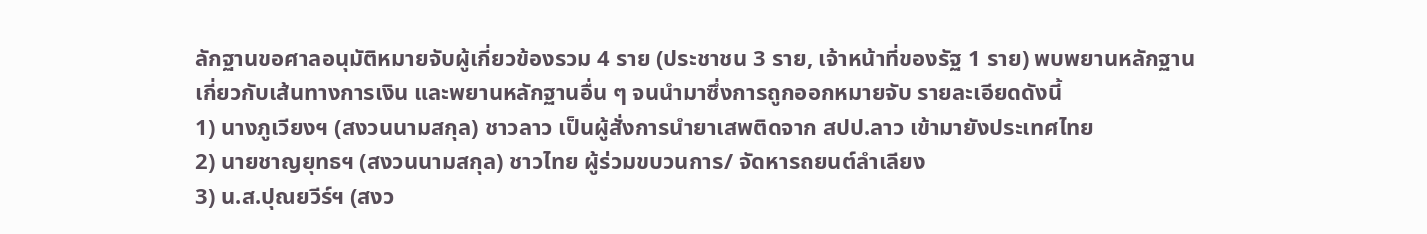ลักฐานขอศาลอนุมัติหมายจับผู้เกี่ยวข้องรวม 4 ราย (ประชาชน 3 ราย, เจ้าหน้าที่ของรัฐ 1 ราย) พบพยานหลักฐานเกี่ยวกับเส้นทางการเงิน และพยานหลักฐานอื่น ๆ จนนำมาซึ่งการถูกออกหมายจับ รายละเอียดดังนี้
1) นางภูเวียงฯ (สงวนนามสกุล) ชาวลาว เป็นผู้สั่งการนำยาเสพติดจาก สปป.ลาว เข้ามายังประเทศไทย
2) นายชาญยุทธฯ (สงวนนามสกุล) ชาวไทย ผู้ร่วมขบวนการ/ จัดหารถยนต์ลำเลียง
3) น.ส.ปุณยวีร์ฯ (สงว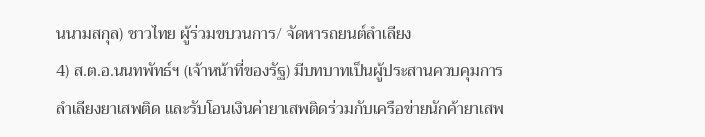นนามสกุล) ชาวไทย ผู้ร่วมขบวนการ/ จัดหารถยนต์ลำเลียง
4) ส.ต.อ.นนทพัทธ์ฯ (เจ้าหน้าที่ของรัฐ) มีบทบาทเป็นผู้ประสานควบคุมการลำเลียงยาเสพติด และรับโอนเงินค่ายาเสพติดร่วมกับเครือข่ายนักค้ายาเสพ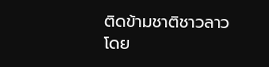ติดข้ามชาติชาวลาว
โดย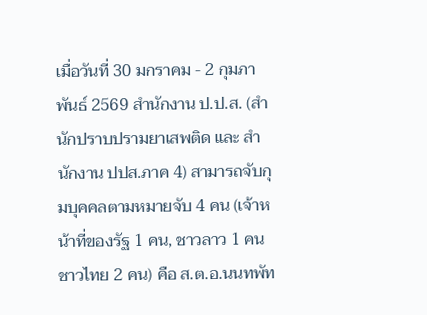เมื่อวันที่ 30 มกราคม - 2 กุมภาพันธ์ 2569 สำนักงาน ป.ป.ส. (สำนักปราบปรามยาเสพติด และ สำนักงาน ปปส.ภาค 4) สามารถจับกุมบุคคลตามหมายจับ 4 คน (เจ้าหน้าที่ของรัฐ 1 คน, ชาวลาว 1 คน ชาวไทย 2 คน) คือ ส.ต.อ.นนทพัท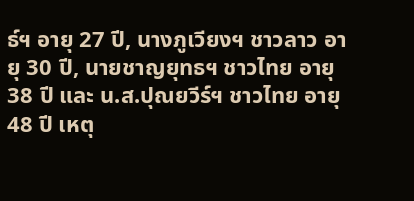ธ์ฯ อายุ 27 ปี, นางภูเวียงฯ ชาวลาว อายุ 30 ปี, นายชาญยุทธฯ ชาวไทย อายุ 38 ปี และ น.ส.ปุณยวีร์ฯ ชาวไทย อายุ 48 ปี เหตุ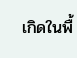เกิดในพื้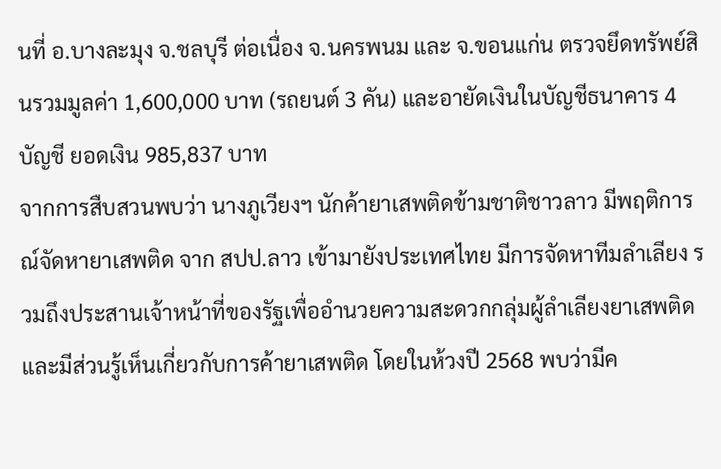นที่ อ.บางละมุง จ.ชลบุรี ต่อเนื่อง จ.นครพนม และ จ.ขอนแก่น ตรวจยึดทรัพย์สินรวมมูลค่า 1,600,000 บาท (รถยนต์ 3 คัน) และอายัดเงินในบัญชีธนาคาร 4 บัญชี ยอดเงิน 985,837 บาท
จากการสืบสวนพบว่า นางภูเวียงฯ นักค้ายาเสพติดข้ามชาติชาวลาว มีพฤติการณ์จัดหายาเสพติด จาก สปป.ลาว เข้ามายังประเทศไทย มีการจัดหาทีมลำเลียง รวมถึงประสานเจ้าหน้าที่ของรัฐเพื่ออำนวยความสะดวกกลุ่มผู้ลำเลียงยาเสพติด และมีส่วนรู้เห็นเกี่ยวกับการค้ายาเสพติด โดยในห้วงปี 2568 พบว่ามีค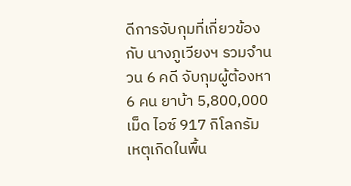ดีการจับกุมที่เกี่ยวข้องกับ นางภูเวียงฯ รวมจำนวน 6 คดี จับกุมผู้ต้องหา 6 คน ยาบ้า 5,800,000 เม็ด ไอซ์ 917 กิโลกรัม เหตุเกิดในพื้น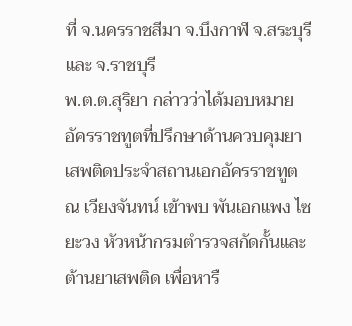ที่ จ.นครราชสีมา จ.บึงกาฬ จ.สระบุรี และ จ.ราชบุรี
พ.ต.ต.สุริยา กล่าวว่าได้มอบหมาย อัครราชทูตที่ปรึกษาด้านควบคุมยาเสพติดประจำสถานเอกอัครราชทูต ณ เวียงจันทน์ เข้าพบ พันเอกแพง ไซยะวง หัวหน้ากรมตำรวจสกัดกั้นและต้านยาเสพติด เพื่อหารื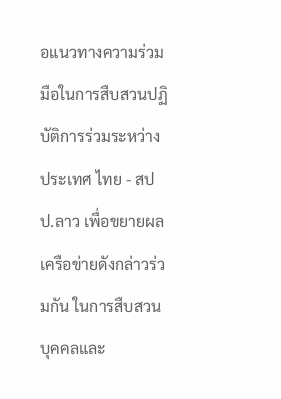อแนวทางความร่วมมือในการสืบสวนปฏิบัติการร่วมระหว่างประเทศ ไทย - สปป.ลาว เพื่อขยายผลเครือข่ายดังกล่าวร่วมกัน ในการสืบสวนบุคคลและ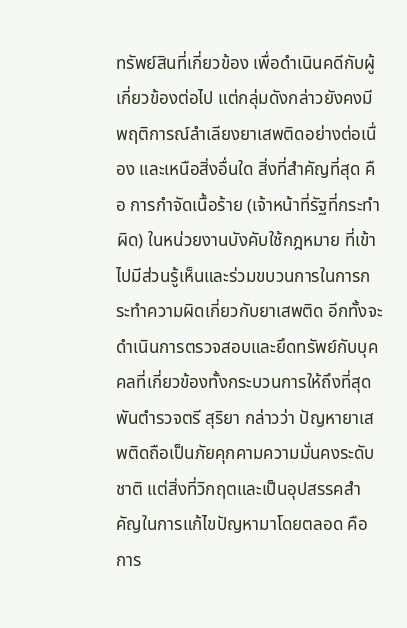ทรัพย์สินที่เกี่ยวข้อง เพื่อดำเนินคดีกับผู้เกี่ยวข้องต่อไป แต่กลุ่มดังกล่าวยังคงมีพฤติการณ์ลำเลียงยาเสพติดอย่างต่อเนื่อง และเหนือสิ่งอื่นใด สิ่งที่สำคัญที่สุด คือ การกำจัดเนื้อร้าย (เจ้าหน้าที่รัฐที่กระทำผิด) ในหน่วยงานบังคับใช้กฎหมาย ที่เข้าไปมีส่วนรู้เห็นและร่วมขบวนการในการกระทำความผิดเกี่ยวกับยาเสพติด อีกทั้งจะดำเนินการตรวจสอบและยึดทรัพย์กับบุคคลที่เกี่ยวข้องทั้งกระบวนการให้ถึงที่สุด
พันตำรวจตรี สุริยา กล่าวว่า ปัญหายาเสพติดถือเป็นภัยคุกคามความมั่นคงระดับชาติ แต่สิ่งที่วิกฤตและเป็นอุปสรรคสำคัญในการแก้ไขปัญหามาโดยตลอด คือ การ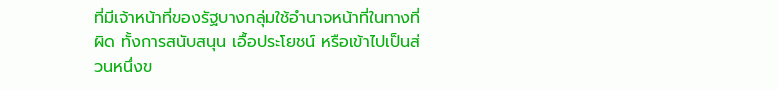ที่มีเจ้าหน้าที่ของรัฐบางกลุ่มใช้อำนาจหน้าที่ในทางที่ผิด ทั้งการสนับสนุน เอื้อประโยชน์ หรือเข้าไปเป็นส่วนหนึ่งข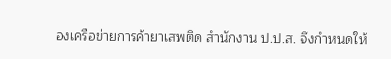องเครือข่ายการค้ายาเสพติด สำนักงาน ป.ป.ส. จึงกำหนดให้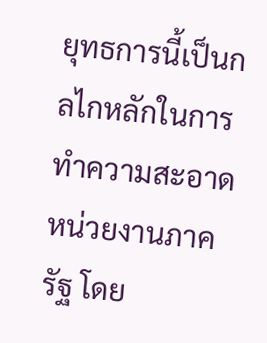ยุทธการนี้เป็นกลไกหลักในการทำความสะอาดหน่วยงานภาครัฐ โดย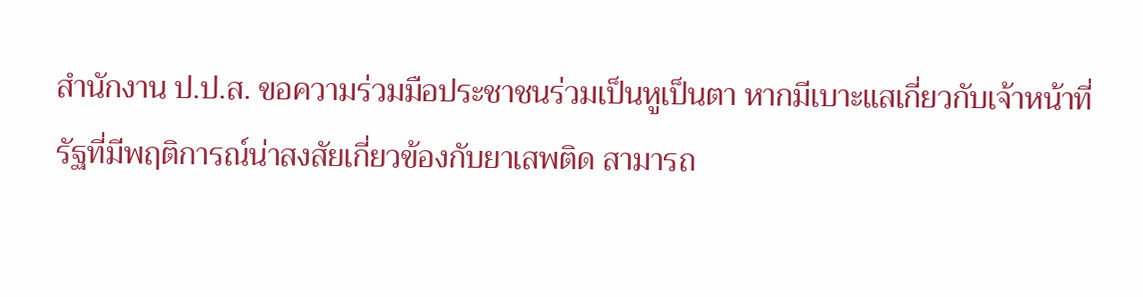สำนักงาน ป.ป.ส. ขอความร่วมมือประชาชนร่วมเป็นหูเป็นตา หากมีเบาะแสเกี่ยวกับเจ้าหน้าที่รัฐที่มีพฤติการณ์น่าสงสัยเกี่ยวข้องกับยาเสพติด สามารถ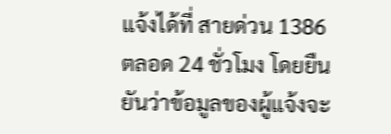แจ้งได้ที่ สายด่วน 1386 ตลอด 24 ชั่วโมง โดยยืนยันว่าข้อมูลของผู้แจ้งจะ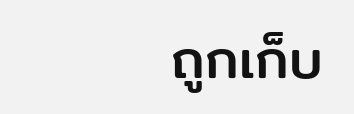ถูกเก็บ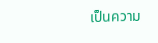เป็นความ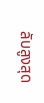ลับสูงสุด